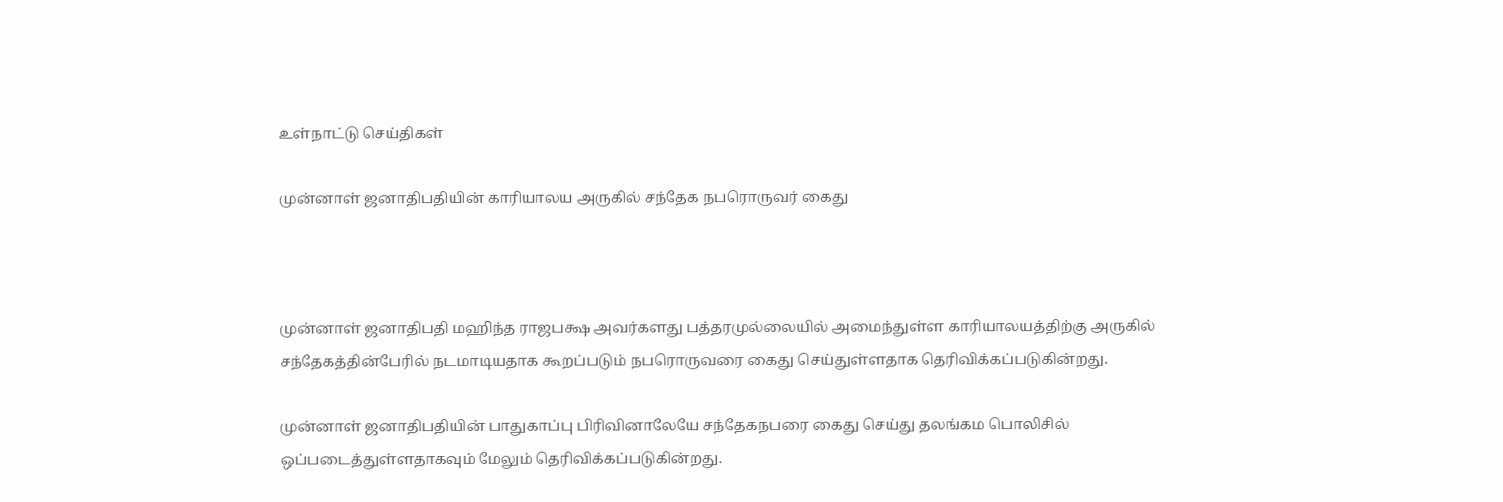உள்நாட்டு செய்திகள்

முன்னாள் ஜனாதிபதியின் காரியாலய அருகில் சந்தேக நபரொருவர் கைது



முன்னாள் ஜனாதிபதி மஹிந்த ராஜபக்ஷ அவர்களது பத்தரமுல்லையில் அமைந்துள்ள காரியாலயத்திற்கு அருகில் சந்தேகத்தின்பேரில் நடமாடியதாக கூறப்படும் நபரொருவரை கைது செய்துள்ளதாக தெரிவிக்கப்படுகின்றது.

முன்னாள் ஜனாதிபதியின் பாதுகாப்பு பிரிவினாலேயே சந்தேகநபரை கைது செய்து தலங்கம பொலிசில் ஒப்படைத்துள்ளதாகவும் மேலும் தெரிவிக்கப்படுகின்றது.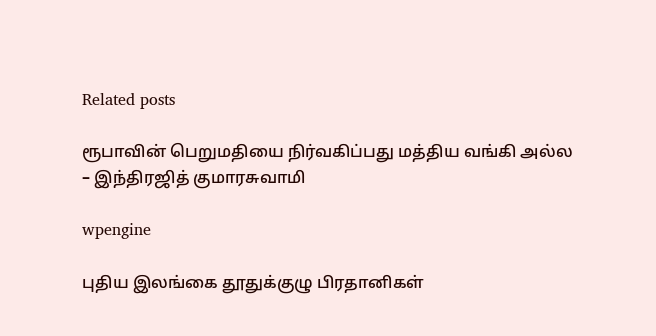Related posts

ரூபாவின் பெறுமதியை நிர்வகிப்பது மத்திய வங்கி அல்ல – இந்திரஜித் குமாரசுவாமி

wpengine

புதிய இலங்கை தூதுக்குழு பிரதானிகள்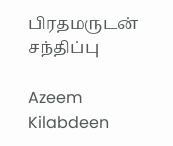பிரதமருடன் சந்திப்பு

Azeem Kilabdeen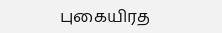புகையிரத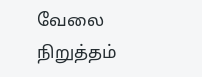வேலை நிறுத்தம்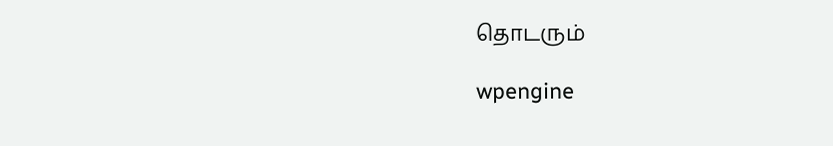தொடரும்

wpengine